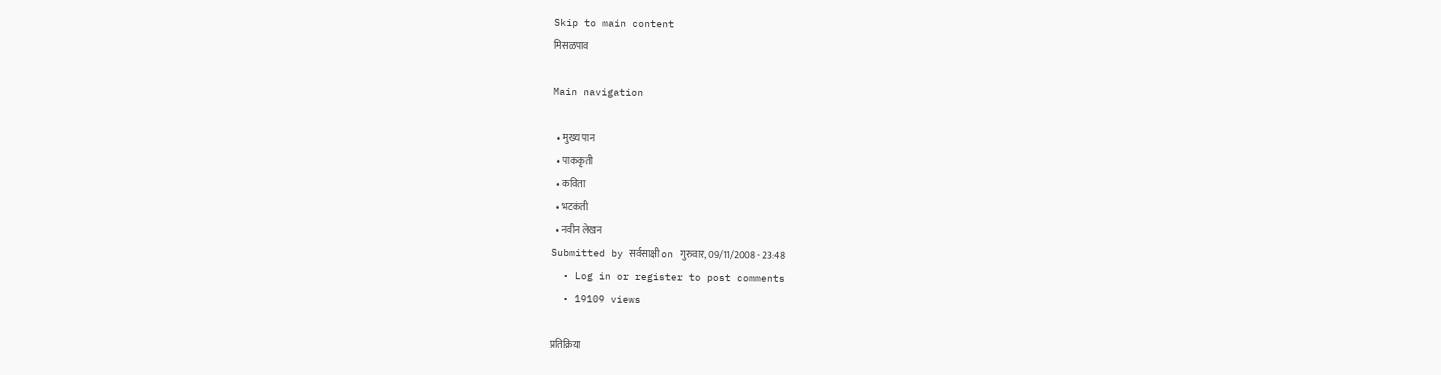Skip to main content
मिसळपाव

Main navigation

  • मुख्य पान
  • पाककृती
  • कविता
  • भटकंती
  • नवीन लेखन
Submitted by सर्वसाक्षी on गुरुवार, 09/11/2008 - 23:48
  • Log in or register to post comments
  • 19109 views

प्रतिक्रिया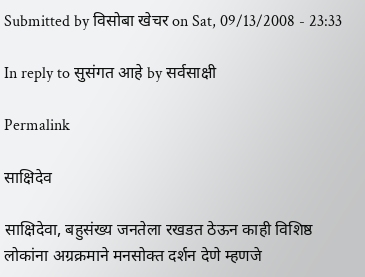Submitted by विसोबा खेचर on Sat, 09/13/2008 - 23:33

In reply to सुसंगत आहे by सर्वसाक्षी

Permalink

साक्षिदेव

साक्षिदेवा, बहुसंख्य जनतेला रखडत ठेऊन काही विशिष्ठ लोकांना अग्रक्रमाने मनसोक्त दर्शन देणे म्हणजे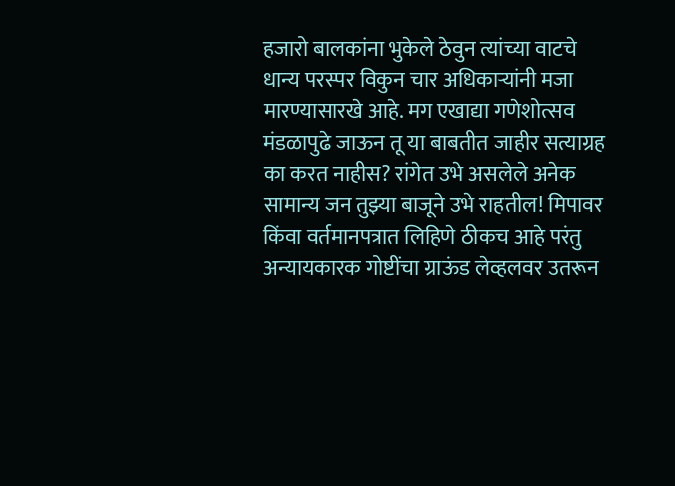हजारो बालकांना भुकेले ठेवुन त्यांच्या वाटचे धान्य परस्पर विकुन चार अधिकार्‍यांनी मजा मारण्यासारखे आहे. मग एखाद्या गणेशोत्सव मंडळापुढे जाऊन तू या बाबतीत जाहीर सत्याग्रह का करत नाहीस? रांगेत उभे असलेले अनेक सामान्य जन तुझ्या बाजूने उभे राहतील! मिपावर किंवा वर्तमानपत्रात लिहिणे ठीकच आहे परंतु अन्यायकारक गोष्टींचा ग्राऊंड लेव्हलवर उतरून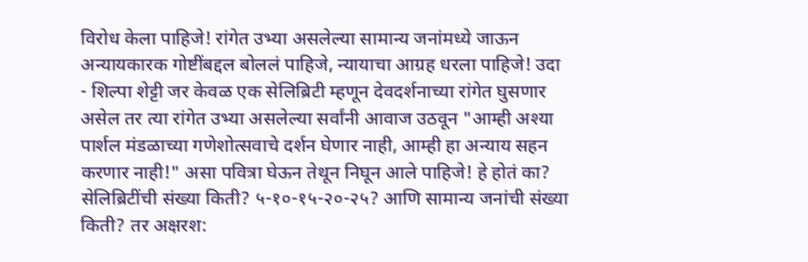विरोध केला पाहिजे! रांगेत उभ्या असलेल्या सामान्य जनांमध्ये जाऊन अन्यायकारक गोष्टींबद्दल बोललं पाहिजे, न्यायाचा आग्रह धरला पाहिजे! उदा - शिल्पा शेट्टी जर केवळ एक सेलिब्रिटी म्हणून देवदर्शनाच्या रांगेत घुसणार असेल तर त्या रांगेत उभ्या असलेल्या सर्वांनी आवाज उठवून "आम्ही अश्या पार्शल मंडळाच्या गणेशोत्सवाचे दर्शन घेणार नाही, आम्ही हा अन्याय सहन करणार नाही!" असा पवित्रा घेऊन तेथून निघून आले पाहिजे! हे होतं का? सेलिब्रिटींची संख्या किती? ५-१०-१५-२०-२५? आणि सामान्य जनांची संख्या किती? तर अक्षरश: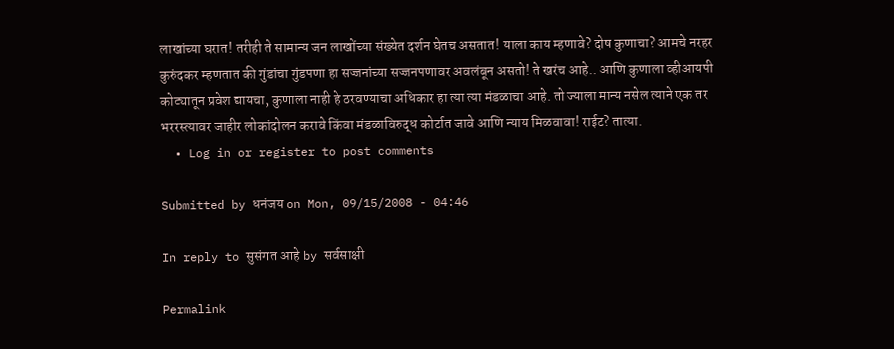लाखांच्या घरात! तरीही ते सामान्य जन लाखोंच्या संख्येत दर्शन घेतच असतात! याला काय म्हणावे? दोष कुणाचा? आमचे नरहर कुरुंदकर म्हणतात की गुंडांचा गुंडपणा हा सज्जनांच्या सज्जनपणावर अवलंबून असतो! ते खरंच आहे.. आणि कुणाला व्हीआयपी कोट्यातून प्रवेश द्यायचा, कुणाला नाही हे ठरवण्याचा अधिकार हा त्या त्या मंडळाचा आहे. तो ज्याला मान्य नसेल त्याने एक तर भररस्त्यावर जाहीर लोकांदोलन करावे किंवा मंडळाविरुद्ध कोर्टात जावे आणि न्याय मिळवावा! राईट? तात्या.
  • Log in or register to post comments

Submitted by धनंजय on Mon, 09/15/2008 - 04:46

In reply to सुसंगत आहे by सर्वसाक्षी

Permalink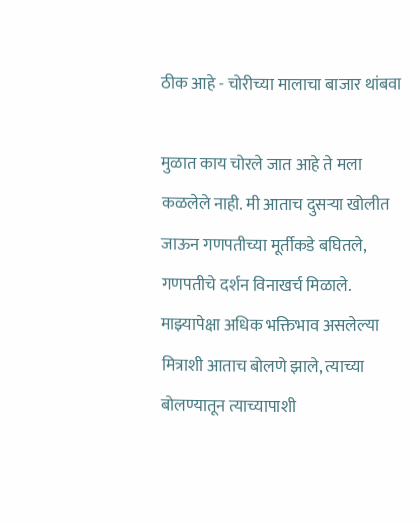ठीक आहे - चोरीच्या मालाचा बाजार थांबवा

मुळात काय चोरले जात आहे ते मला कळलेले नाही. मी आताच दुसर्‍या खोलीत जाऊन गणपतीच्या मूर्तीकडे बघितले, गणपतीचे दर्शन विनाखर्च मिळाले. माझ्यापेक्षा अधिक भक्तिभाव असलेल्या मित्राशी आताच बोलणे झाले, त्याच्या बोलण्यातून त्याच्यापाशी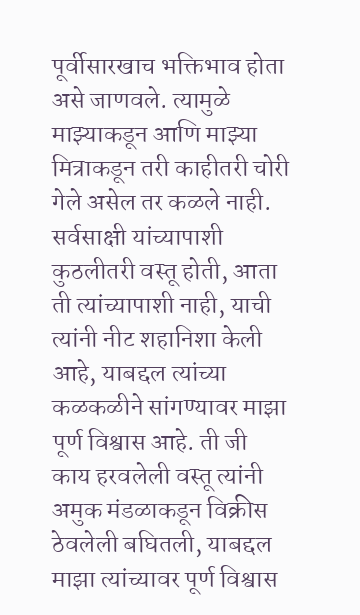पूर्वीसारखाच भक्तिभाव होता असे जाणवले. त्यामुळे माझ्याकडून आणि माझ्या मित्राकडून तरी काहीतरी चोरी गेले असेल तर कळले नाही. सर्वसाक्षी यांच्यापाशी कुठलीतरी वस्तू होती, आता ती त्यांच्यापाशी नाही, याची त्यांनी नीट शहानिशा केली आहे, याबद्दल त्यांच्या कळकळीने सांगण्यावर माझा पूर्ण विश्वास आहे. ती जी काय हरवलेली वस्तू त्यांनी अमुक मंडळाकडून विक्रीस ठेवलेली बघितली, याबद्दल माझा त्यांच्यावर पूर्ण विश्वास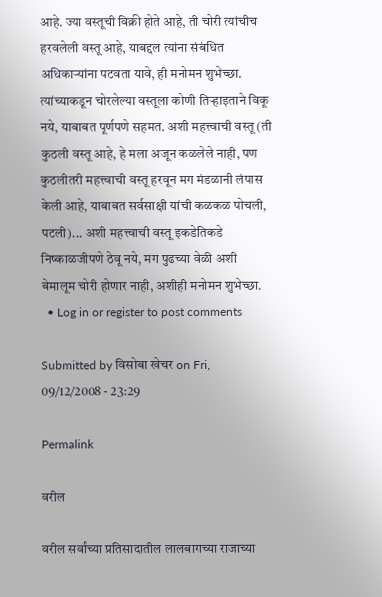आहे. ज्या वस्तूची विक्री होते आहे, ती चोरी त्यांचीच हरवलेली वस्तू आहे, याबद्दल त्यांना संबंधित अधिकार्‍यांना पटवता यावे, ही मनोमन शुभेच्छा. त्यांच्याकडून चोरलेल्या वस्तूला कोणी तिर्‍हाइताने विकू नये, याबाबत पूर्णपणे सहमत. अशी महत्त्वाची वस्तू (ती कुठली वस्तू आहे, हे मला अजून कळलेले नाही, पण कुठलीतरी महत्त्वाची वस्तू हरवून मग मंडळानी लंपास केली आहे, याबाबत सर्वसाक्षी यांची कळकळ पोचली, पटली)... अशी महत्त्वाची वस्तू इकडेतिकडे निष्काळजीपणे ठेवू नये, मग पुढच्या वेळी अशी बेमालूम चोरी होणार नाही, अशीही मनोमन शुभेच्छा.
  • Log in or register to post comments

Submitted by विसोबा खेचर on Fri, 09/12/2008 - 23:29

Permalink

वरील

वरील सर्वांच्या प्रतिसादातील लालबागच्या राजाच्या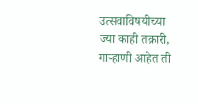उत्सवाविषयीच्या ज्या काही तक्रारी, गार्‍हाणी आहेत ती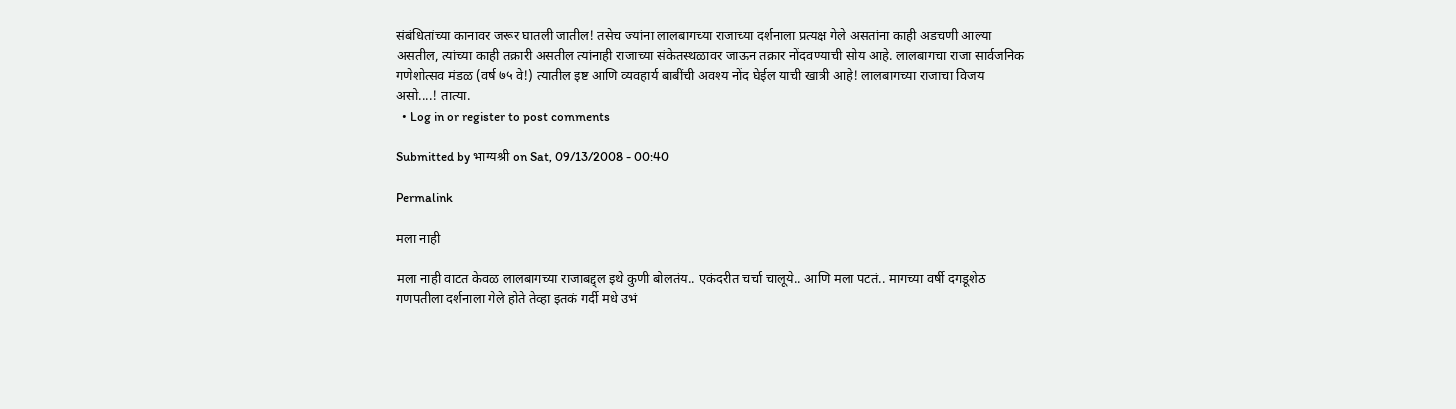संबंधितांच्या कानावर जरूर घातली जातील! तसेच ज्यांना लालबागच्या राजाच्या दर्शनाला प्रत्यक्ष गेले असतांना काही अडचणी आल्या असतील, त्यांच्या काही तक्रारी असतील त्यांनाही राजाच्या संकेतस्थळावर जाऊन तक्रार नोंदवण्याची सोय आहे. लालबागचा राजा सार्वजनिक गणेशोत्सव मंडळ (वर्ष ७५ वे!) त्यातील इष्ट आणि व्यवहार्य बाबींची अवश्य नोंद घेईल याची खात्री आहे! लालबागच्या राजाचा विजय असो....! तात्या.
  • Log in or register to post comments

Submitted by भाग्यश्री on Sat, 09/13/2008 - 00:40

Permalink

मला नाही

मला नाही वाटत केवळ लालबागच्या राजाबद्द्ल इथे कुणी बोलतंय.. एकंदरीत चर्चा चालूये.. आणि मला पटतं.. मागच्या वर्षी दगडूशेठ गणपतीला दर्शनाला गेले होते तेव्हा इतकं गर्दी मधे उभं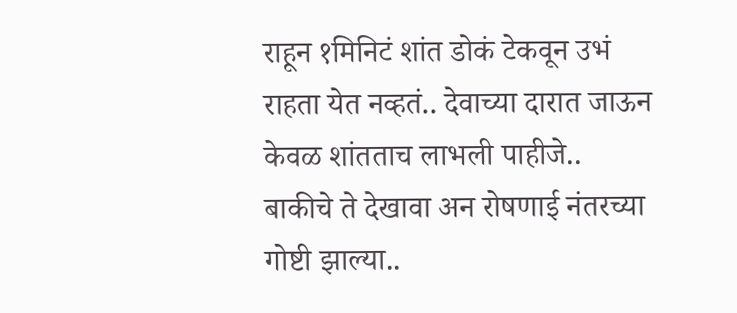राहून १मिनिटं शांत डोकं टेकवून उभं राहता येत नव्हतं.. देवाच्या दारात जाऊन केवळ शांतताच लाभली पाहीजे.. बाकीचे ते देखावा अन रोषणाई नंतरच्या गोष्टी झाल्या..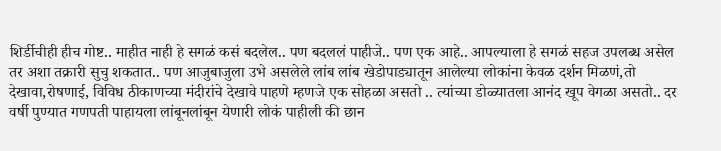शिर्डीचीही हीच गोष्ट.. माहीत नाही हे सगळं कसं बदलेल.. पण बदललं पाहीजे.. पण एक आहे.. आपल्याला हे सगळं सहज उपलब्ध असेल तर अशा तक्रारी सुचु शकतात.. पण आजुबाजुला उभे असलेले लांब लांब खेडोपाड्यातून आलेल्या लोकांना केवळ दर्शन मिळणं,तो देखावा,रोषणाई, विविध ठीकाणच्या मंदीरांचे देखावे पाहणे म्हणजे एक सोहळा असतो .. त्यांच्या डोळ्यातला आनंद खूप वेगळा असतो.. दर वर्षी पुण्यात गणपती पाहायला लांबूनलांबून येणारी लोकं पाहीली की छान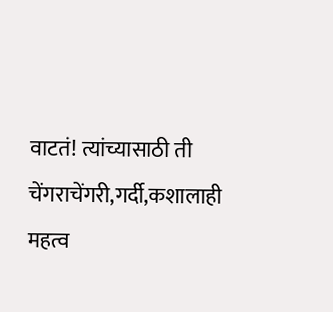वाटतं! त्यांच्यासाठी ती चेंगराचेंगरी,गर्दी,कशालाही महत्व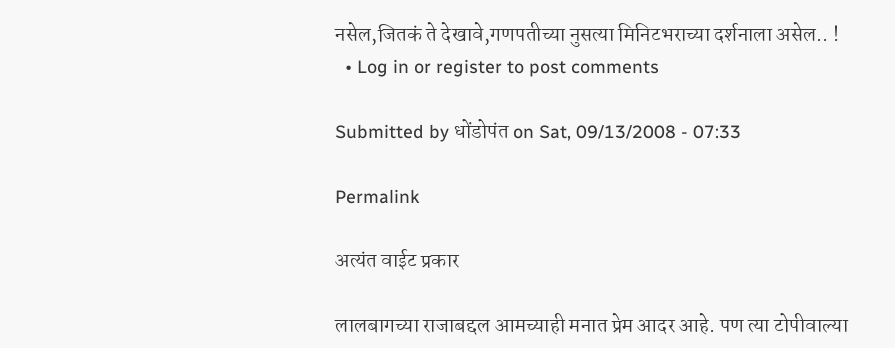नसेल,जितकं ते देखावे,गणपतीच्या नुसत्या मिनिटभराच्या दर्शनाला असेल.. !
  • Log in or register to post comments

Submitted by धोंडोपंत on Sat, 09/13/2008 - 07:33

Permalink

अत्यंत वाईट प्रकार

लालबागच्या राजाबद्दल आमच्याही मनात प्रेम आदर आहे. पण त्या टोपीवाल्या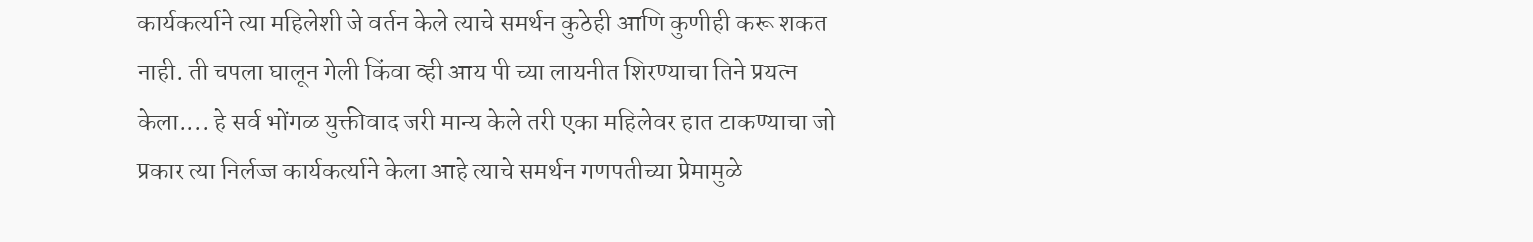कार्यकर्त्याने त्या महिलेशी जे वर्तन केले त्याचे समर्थन कुठेही आणि कुणीही करू शकत नाही. ती चपला घालून गेली किंवा व्ही आय पी च्या लायनीत शिरण्याचा तिने प्रयत्न केला.... हे सर्व भोंगळ युक्तीवाद जरी मान्य केले तरी एका महिलेवर हात टाकण्याचा जो प्रकार त्या निर्लज्ज कार्यकर्त्याने केला आहे त्याचे समर्थन गणपतीच्या प्रेमामुळे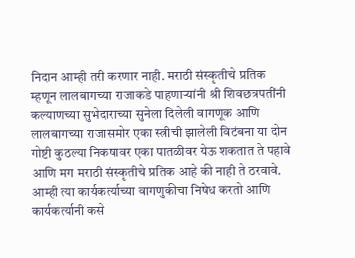निदान आम्ही तरी करणार नाही. मराठी संस्कृतीचे प्रतिक म्हणून लालबागच्या राजाकडे पाहणार्‍यांनी श्री शिवछत्रपतींनी कल्याणच्या सुभेदाराच्या सुनेला दिलेली वागणूक आणि लालबागच्या राजासमोर एका स्त्रीची झालेली विटंबना या दोन गोष्टी कुठल्या निकषावर एका पातळीवर येऊ शकतात ते पहावे आणि मग मराठी संस्कृतीचे प्रतिक आहे की नाही ते ठरवावे. आम्ही त्या कार्यकर्त्याच्या वागणुकीचा निषेध करतो आणि कार्यकर्त्यानी कसे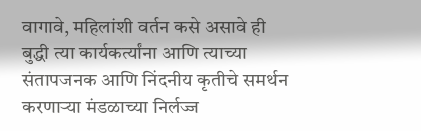वागावे, महिलांशी वर्तन कसे असावे ही बुद्धी त्या कार्यकर्त्यांना आणि त्याच्या संतापजनक आणि निंदनीय कृतीचे समर्थन करणार्‍या मंडळाच्या निर्लज्ज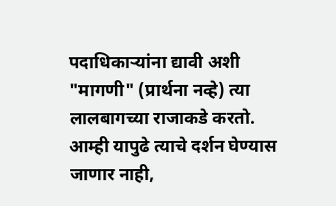पदाधिकार्‍यांना द्यावी अशी "मागणी" (प्रार्थना नव्हे) त्या लालबागच्या राजाकडे करतो. आम्ही यापुढे त्याचे दर्शन घेण्यास जाणार नाही,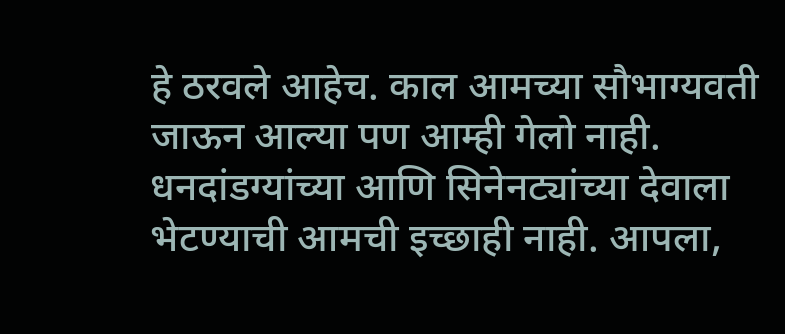हे ठरवले आहेच. काल आमच्या सौभाग्यवती जाऊन आल्या पण आम्ही गेलो नाही. धनदांडग्यांच्या आणि सिनेनट्यांच्या देवाला भेटण्याची आमची इच्छाही नाही. आपला,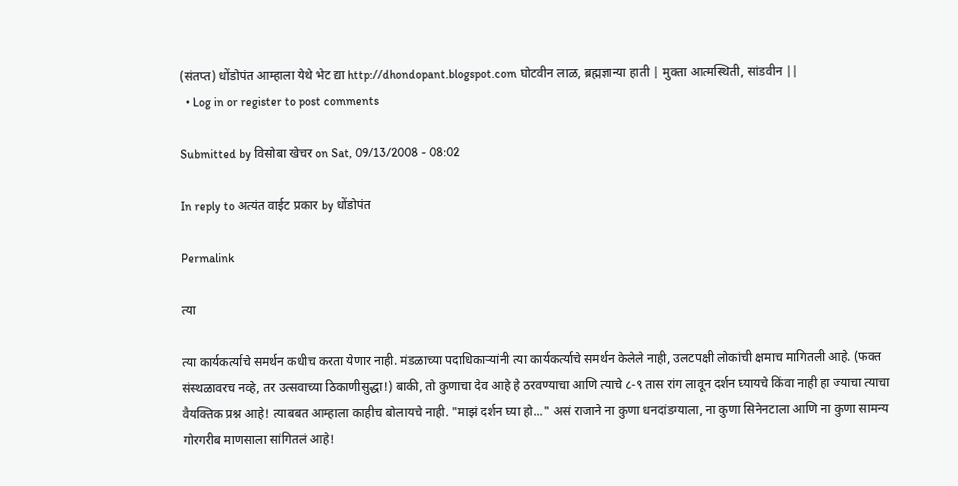(संतप्त) धोंडोपंत आम्हाला येथे भेट द्या http://dhondopant.blogspot.com घोटवीन लाळ, ब्रह्मज्ञान्या हाती | मुक्ता आत्मस्थिती, सांडवीन ||
  • Log in or register to post comments

Submitted by विसोबा खेचर on Sat, 09/13/2008 - 08:02

In reply to अत्यंत वाईट प्रकार by धोंडोपंत

Permalink

त्या

त्या कार्यकर्त्याचे समर्थन कधीच करता येणार नाही. मंडळाच्या पदाधिकार्‍यांनी त्या कार्यकर्त्याचे समर्थन केलेले नाही, उलटपक्षी लोकांची क्षमाच मागितली आहे. (फक्त संस्थळावरच नव्हे, तर उत्सवाच्या ठिकाणीसुद्धा!) बाकी, तो कुणाचा देव आहे हे ठरवण्याचा आणि त्याचे ८-९ तास रांग लावून दर्शन घ्यायचे किंवा नाही हा ज्याचा त्याचा वैयक्तिक प्रश्न आहे! त्याबबत आम्हाला काहीच बोलायचे नाही. "माझं दर्शन घ्या हो..." असं राजाने ना कुणा धनदांडग्याला, ना कुणा सिनेनटाला आणि ना कुणा सामन्य गोरगरीब माणसाला सांगितलं आहे!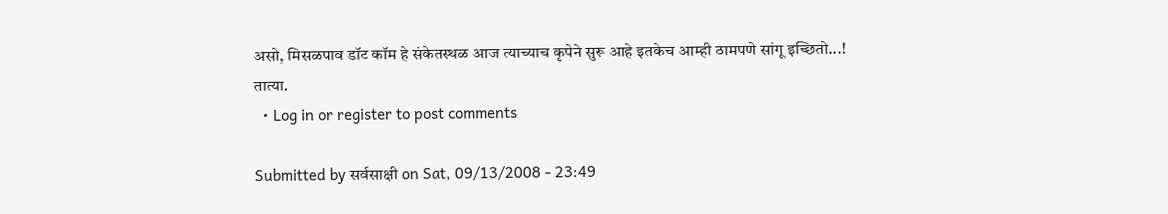असो, मिसळपाव डॉट कॉम हे संकेतस्थळ आज त्याच्याच कृपेने सुरू आहे इतकेच आम्ही ठामपणे सांगू इच्छितो...! तात्या.
  • Log in or register to post comments

Submitted by सर्वसाक्षी on Sat, 09/13/2008 - 23:49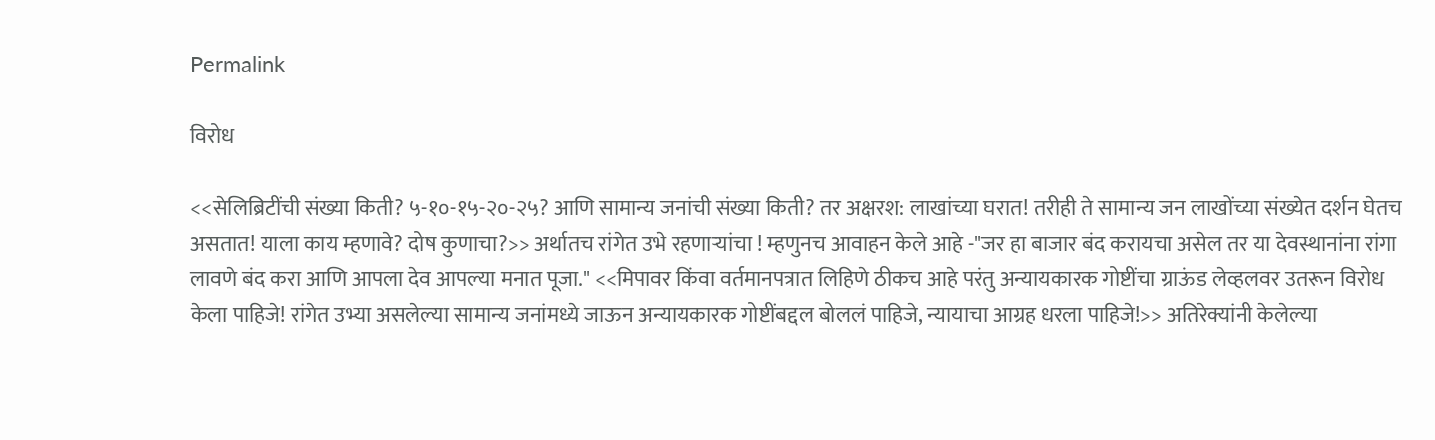Permalink

विरोध

<<सेलिब्रिटींची संख्या किती? ५-१०-१५-२०-२५? आणि सामान्य जनांची संख्या किती? तर अक्षरश: लाखांच्या घरात! तरीही ते सामान्य जन लाखोंच्या संख्येत दर्शन घेतच असतात! याला काय म्हणावे? दोष कुणाचा?>> अर्थातच रांगेत उभे रहणार्‍यांचा ! म्हणुनच आवाहन केले आहे -"जर हा बाजार बंद करायचा असेल तर या देवस्थानांना रांगा लावणे बंद करा आणि आपला देव आपल्या मनात पूजा." <<मिपावर किंवा वर्तमानपत्रात लिहिणे ठीकच आहे परंतु अन्यायकारक गोष्टींचा ग्राऊंड लेव्हलवर उतरून विरोध केला पाहिजे! रांगेत उभ्या असलेल्या सामान्य जनांमध्ये जाऊन अन्यायकारक गोष्टींबद्दल बोललं पाहिजे, न्यायाचा आग्रह धरला पाहिजे!>> अतिरेक्यांनी केलेल्या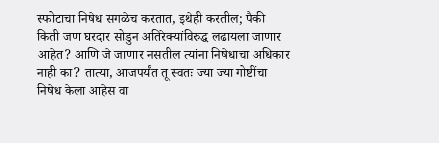स्फोटाचा निषेध सगळेच करतात, इथेही करतील; पैकी किती जण घरदार सोडुन अतिरेक्यांविरुद्ध लढायला जाणार आहेत? आणि जे जाणार नसतील त्यांना निषेधाचा अधिकार नाही का? तात्या, आजपर्यंत तू स्वतः ज्या ज्या गोष्टींचा निषेध केला आहेस वा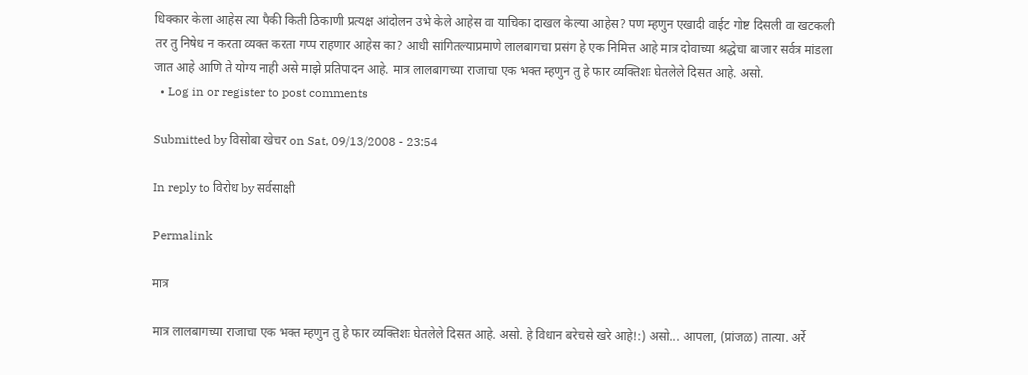धिक्कार केला आहेस त्या पैकी किती ठिकाणी प्रत्यक्ष आंदोलन उभे केले आहेस वा याचिका दाखल केल्या आहेस? पण म्हणुन एखादी वाईट गोष्ट दिसली वा खटकली तर तु निषेध न करता व्यक्त करता गप्प राहणार आहेस का? आधी सांगितल्याप्रमाणे लालबागचा प्रसंग हे एक निमित्त आहे मात्र दोवाच्या श्रद्धेचा बाजार सर्वत्र मांडला जात आहे आणि ते योग्य नाही असे माझे प्रतिपादन आहे. मात्र लालबागच्या राजाचा एक भक्त म्हणुन तु हे फार व्यक्तिशः घेतलेले दिसत आहे. असो.
  • Log in or register to post comments

Submitted by विसोबा खेचर on Sat, 09/13/2008 - 23:54

In reply to विरोध by सर्वसाक्षी

Permalink

मात्र

मात्र लालबागच्या राजाचा एक भक्त म्हणुन तु हे फार व्यक्तिशः घेतलेले दिसत आहे. असो. हे विधान बरेचसे खरे आहे!:) असो... आपला, (प्रांजळ) तात्या. अर्रे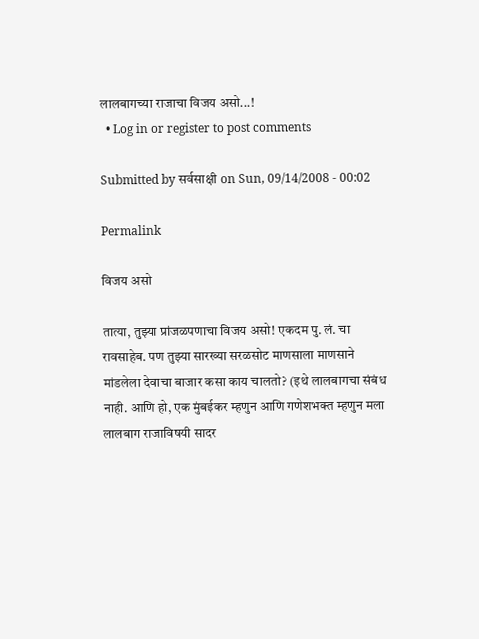लालबागच्या राजाचा विजय असो...!
  • Log in or register to post comments

Submitted by सर्वसाक्षी on Sun, 09/14/2008 - 00:02

Permalink

विजय असो

तात्या, तुझ्या प्रांजळपणाचा विजय असो! एकदम पु. लं. चा रावसाहेब. पण तुझ्या सारख्या सरळसोट माणसाला माणसाने मांडलेला देवाचा बाजार कसा काय चालतो? (इथे लालबागचा संबंध नाही. आणि हो, एक मुंबईकर म्हणुन आणि गणेशभक्त म्हणुन मला लालबाग राजाविषयी सादर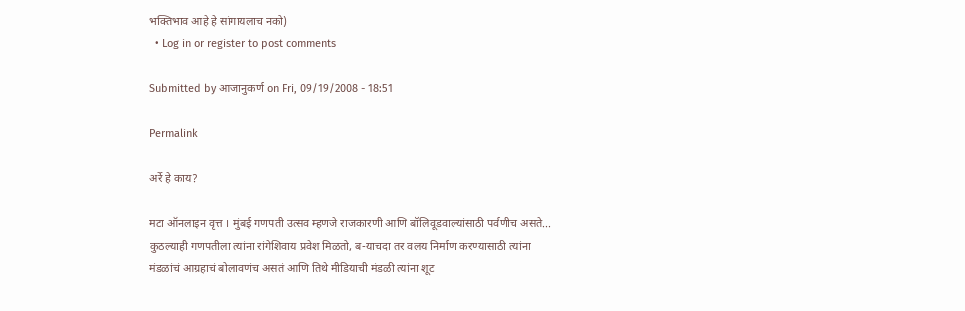भक्तिभाव आहे हे सांगायलाच नको)
  • Log in or register to post comments

Submitted by आजानुकर्ण on Fri, 09/19/2008 - 18:51

Permalink

अर्रे हे काय?

मटा ऑनलाइन वृत्त । मुंबई गणपती उत्सव म्हणजे राजकारणी आणि बॉलिवूडवाल्यांसाठी पर्वणीच असते... कुठल्याही गणपतीला त्यांना रांगेशिवाय प्रवेश मिळतो, ब-याचदा तर वलय निर्माण करण्यासाठी त्यांना मंडळांचं आग्रहाचं बोलावणंच असतं आणि तिथे मीडियाची मंडळी त्यांना शूट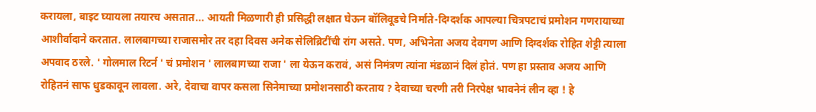करायला, बाइट घ्यायला तयारच असतात... आयती मिळणारी ही प्रसिद्धी लक्षात घेऊन बॉलिवूडचे निर्माते-दिग्दर्शक आपल्या चित्रपटाचं प्रमोशन गणरायाच्या आशीर्वादाने करतात. लालबागच्या राजासमोर तर दहा दिवस अनेक सेलिब्रिटींची रांग असते. पण, अभिनेता अजय देवगण आणि दिग्दर्शक रोहित शेट्टी त्याला अपवाद ठरले. ' गोलमाल रिटर्न ' चं प्रमोशन ' लालबागच्या राजा ' ला येऊन करावं, असं निमंत्रण त्यांना मंडळानं दिलं होतं. पण हा प्रस्ताव अजय आणि रोहितनं साफ धुडकावून लावला. अरे, देवाचा वापर कसला सिनेमाच्या प्रमोशनसाठी करताय ? देवाच्या चरणी तरी निरपेक्ष भावनेनं लीन व्हा ! हे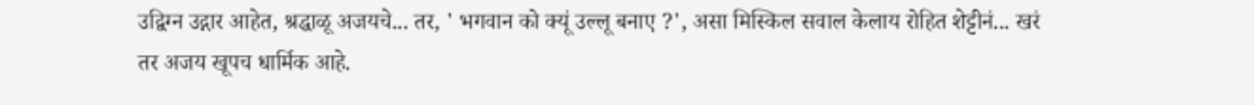उद्विग्न उद्गार आहेत, श्रद्धाळू अजयचे... तर, ' भगवान को क्यूं उल्लू बनाए ?', असा मिस्किल सवाल केलाय रोहित शेट्टीनं... खरं तर अजय खूपच धार्मिक आहे.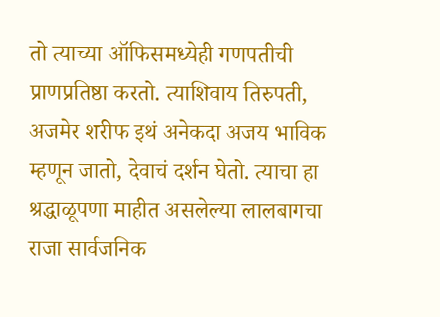तो त्याच्या ऑफिसमध्येही गणपतीची प्राणप्रतिष्ठा करतो. त्याशिवाय तिरुपती, अजमेर शरीफ इथं अनेकदा अजय भाविक म्हणून जातो, देवाचं दर्शन घेतो. त्याचा हा श्रद्धाळूपणा माहीत असलेल्या लालबागचा राजा सार्वजनिक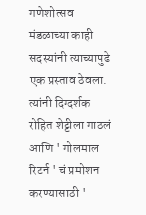गणेशोत्सव मंडळाच्या काही सदस्यांनी त्याच्यापुढे एक प्रस्ताव ठेवला. त्यांनी दिग्दर्शक रोहित शेट्टीला गाठलं आणि ' गोलमाल रिटर्न ' चं प्रमोशन करण्यासाठी '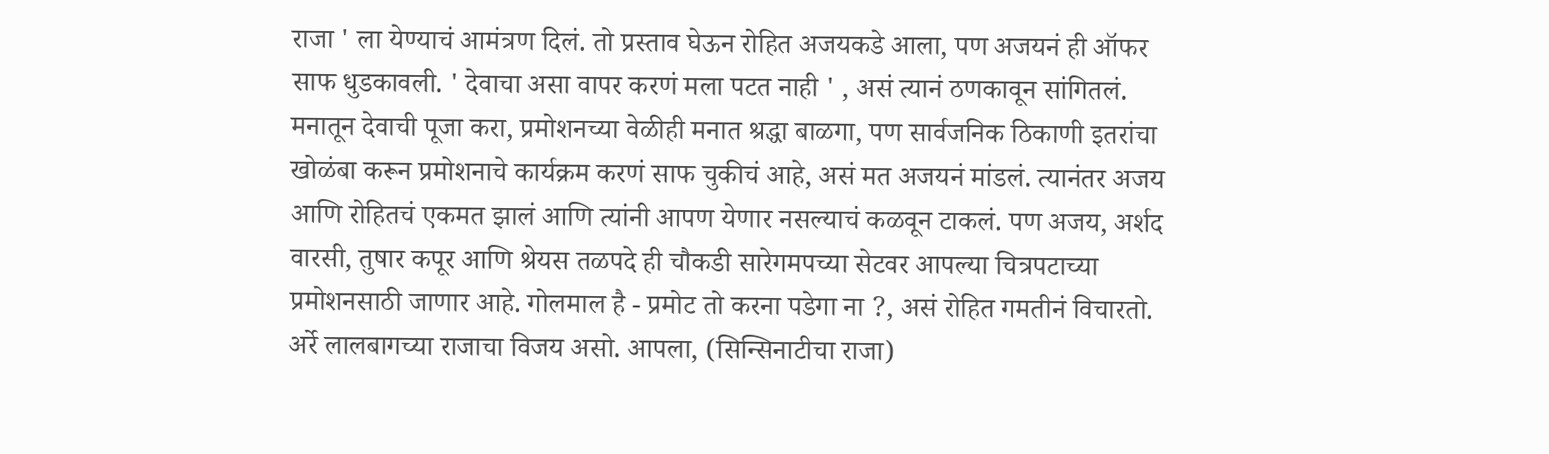राजा ' ला येण्याचं आमंत्रण दिलं. तो प्रस्ताव घेऊन रोहित अजयकडे आला, पण अजयनं ही ऑफर साफ धुडकावली. ' देवाचा असा वापर करणं मला पटत नाही ' , असं त्यानं ठणकावून सांगितलं. मनातून देवाची पूजा करा, प्रमोशनच्या वेळीही मनात श्रद्धा बाळगा, पण सार्वजनिक ठिकाणी इतरांचा खोळंबा करून प्रमोशनाचे कार्यक्रम करणं साफ चुकीचं आहे, असं मत अजयनं मांडलं. त्यानंतर अजय आणि रोहितचं एकमत झालं आणि त्यांनी आपण येणार नसल्याचं कळवून टाकलं. पण अजय, अर्शद वारसी, तुषार कपूर आणि श्रेयस तळपदे ही चौकडी सारेगमपच्या सेटवर आपल्या चित्रपटाच्या प्रमोशनसाठी जाणार आहे. गोलमाल है - प्रमोट तो करना पडेगा ना ?, असं रोहित गमतीनं विचारतो. अर्रे लालबागच्या राजाचा विजय असो. आपला, (सिन्सिनाटीचा राजा)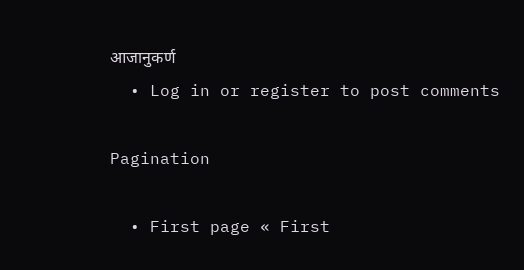आजानुकर्ण
  • Log in or register to post comments

Pagination

  • First page « First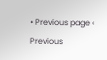• Previous page ‹ Previous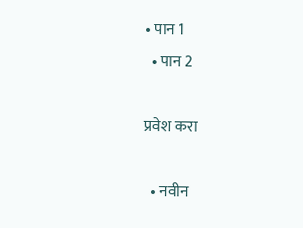• पान 1
  • पान 2

प्रवेश करा

  • नवीन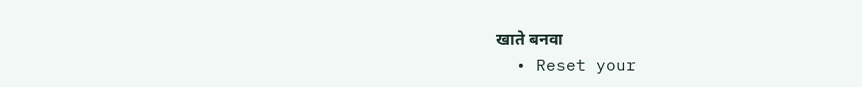खाते बनवा
  • Reset your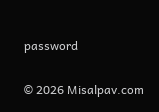password

© 2026 Misalpav.com